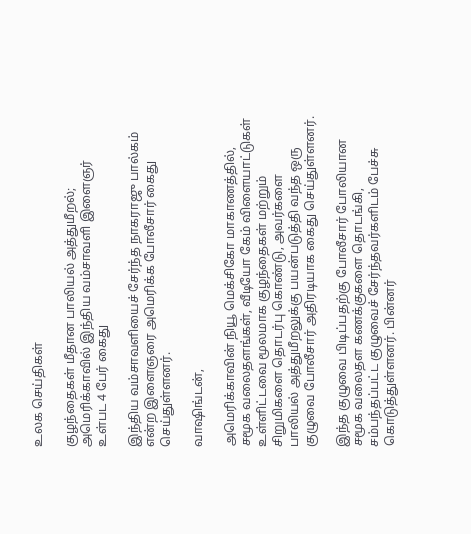உலக செய்திகள்

குழந்தைகள் மீதான பாலியல் அத்துமீறல்; அமெரிக்காவில் இந்திய வம்சாவளி இளைஞர் உள்பட 4 பேர் கைது

இந்திய வம்சாவளியைச் சேர்ந்த நாகராஜு பால்கம் என்ற இளைஞரை அமெரிக்க போலீசார் கைது செய்துள்ளனர்.

வாஷிங்டன்,

அமெரிக்காவின் நியூ மெக்சிகோ மாகாணத்தில், சமூக வலைதளங்கள், வீடியோ கேம் விளையாட்டுகள் உள்ளிட்டவை மூலமாக குழந்தைகள் மற்றும் சிறுமிகளை தொடர்பு கொண்டு, அவர்களை பாலியல் அத்துமீறலுக்கு பயன்படுத்தி வந்த ஒரு குழுவை போலீசார் அதிரடியாக கைது செய்துள்ளனர்.

இந்த குழுவை பிடிப்பதற்கு போலீசார் போலியான சமூக வலைதள கணக்குகளை தொடங்கி, சம்பந்தப்பட்ட குழுவைச் சேர்ந்தவர்களிடம் பேச்சு கொடுத்துள்ளனர். பின்னர்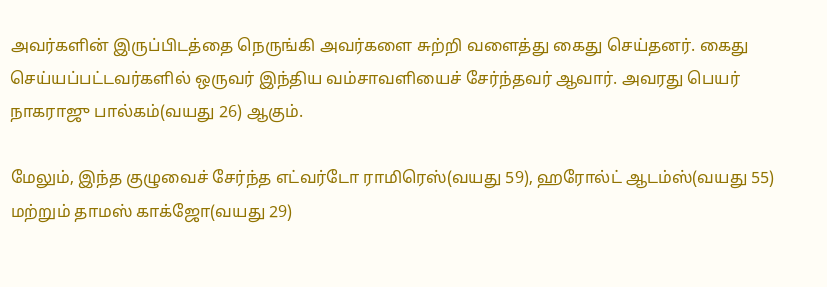அவர்களின் இருப்பிடத்தை நெருங்கி அவர்களை சுற்றி வளைத்து கைது செய்தனர். கைது செய்யப்பட்டவர்களில் ஒருவர் இந்திய வம்சாவளியைச் சேர்ந்தவர் ஆவார். அவரது பெயர் நாகராஜு பால்கம்(வயது 26) ஆகும்.

மேலும், இந்த குழுவைச் சேர்ந்த எட்வர்டோ ராமிரெஸ்(வயது 59), ஹரோல்ட் ஆடம்ஸ்(வயது 55) மற்றும் தாமஸ் காக்ஜோ(வயது 29)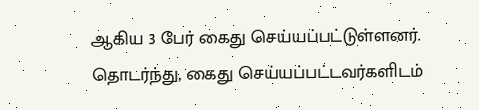ஆகிய 3 பேர் கைது செய்யப்பட்டுள்ளனர். தொடர்ந்து, கைது செய்யப்பட்டவர்களிடம்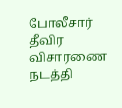போலீசார் தீவிர விசாரணை நடத்தி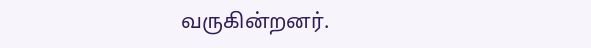வருகின்றனர்.